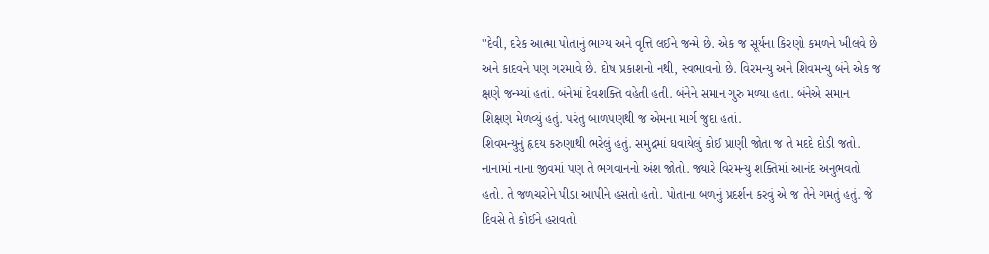"દેવી, દરેક આત્મા પોતાનું ભાગ્ય અને વૃત્તિ લઈને જન્મે છે. એક જ સૂર્યના કિરણો કમળને ખીલવે છે અને કાદવને પણ ગરમાવે છે. દોષ પ્રકાશનો નથી, સ્વભાવનો છે. વિરમન્યુ અને શિવમન્યુ બંને એક જ ક્ષણે જન્મ્યાં હતાં. બંનેમાં દેવશક્તિ વહેતી હતી. બંનેને સમાન ગુરુ મળ્યા હતા. બંનેએ સમાન શિક્ષણ મેળવ્યું હતું. પરંતુ બાળપણથી જ એમના માર્ગ જુદા હતાં.
શિવમન્યુનું હૃદય કરુણાથી ભરેલું હતું. સમુદ્રમાં ઘવાયેલું કોઈ પ્રાણી જોતા જ તે મદદે દોડી જતો. નાનામાં નાના જીવમાં પણ તે ભગવાનનો અંશ જોતો. જ્યારે વિરમન્યુ શક્તિમાં આનંદ અનુભવતો હતો. તે જળચરોને પીડા આપીને હસતો હતો. પોતાના બળનું પ્રદર્શન કરવું એ જ તેને ગમતું હતું. જે દિવસે તે કોઈને હરાવતો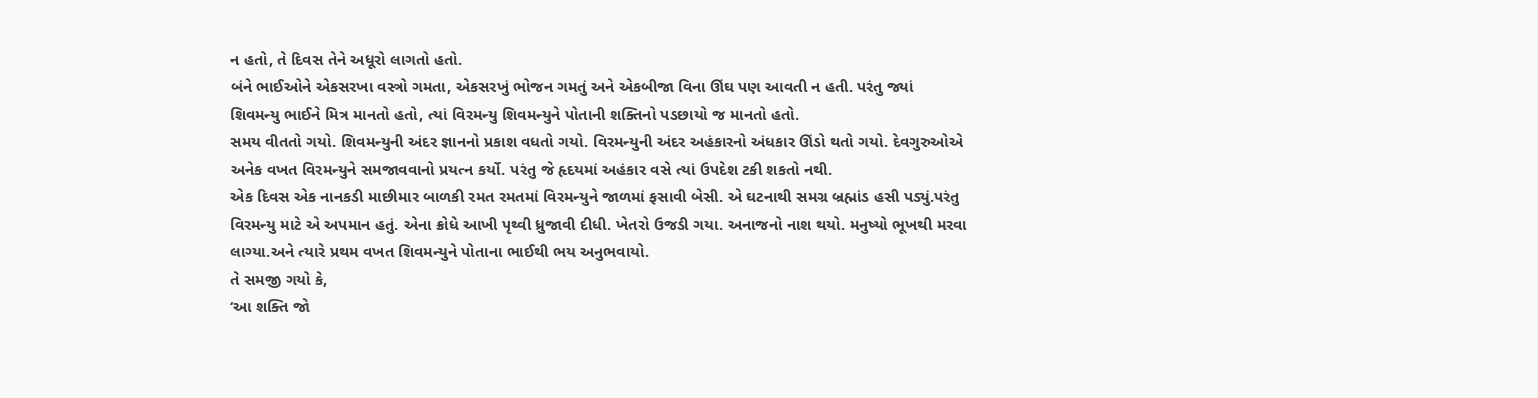ન હતો, તે દિવસ તેને અધૂરો લાગતો હતો.
બંને ભાઈઓને એકસરખા વસ્ત્રો ગમતા, એકસરખું ભોજન ગમતું અને એકબીજા વિના ઊંઘ પણ આવતી ન હતી. પરંતુ જ્યાં શિવમન્યુ ભાઈને મિત્ર માનતો હતો, ત્યાં વિરમન્યુ શિવમન્યુને પોતાની શક્તિનો પડછાયો જ માનતો હતો.
સમય વીતતો ગયો. શિવમન્યુની અંદર જ્ઞાનનો પ્રકાશ વધતો ગયો. વિરમન્યુની અંદર અહંકારનો અંધકાર ઊંડો થતો ગયો. દેવગુરુઓએ અનેક વખત વિરમન્યુને સમજાવવાનો પ્રયત્ન કર્યો. પરંતુ જે હૃદયમાં અહંકાર વસે ત્યાં ઉપદેશ ટકી શકતો નથી.
એક દિવસ એક નાનકડી માછીમાર બાળકી રમત રમતમાં વિરમન્યુને જાળમાં ફસાવી બેસી. એ ઘટનાથી સમગ્ર બ્રહ્માંડ હસી પડ્યું.પરંતુ વિરમન્યુ માટે એ અપમાન હતું. એના ક્રોધે આખી પૃથ્વી ધ્રુજાવી દીધી. ખેતરો ઉજડી ગયા. અનાજનો નાશ થયો. મનુષ્યો ભૂખથી મરવા લાગ્યા.અને ત્યારે પ્રથમ વખત શિવમન્યુને પોતાના ભાઈથી ભય અનુભવાયો.
તે સમજી ગયો કે,
‘આ શક્તિ જો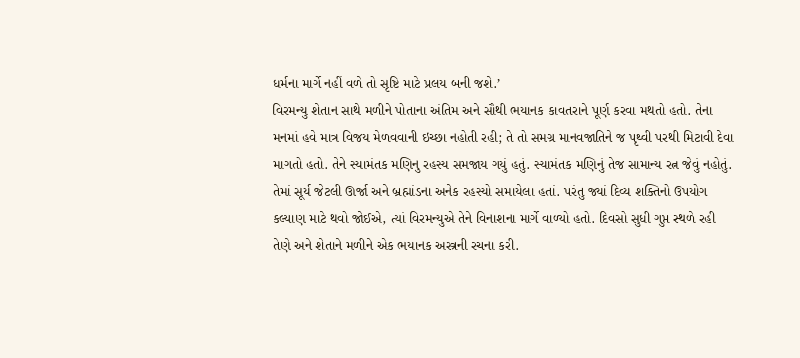ધર્મના માર્ગે નહીં વળે તો સૃષ્ટિ માટે પ્રલય બની જશે.’
વિરમન્યુ શેતાન સાથે મળીને પોતાના અંતિમ અને સૌથી ભયાનક કાવતરાને પૂર્ણ કરવા મથતો હતો. તેના મનમાં હવે માત્ર વિજય મેળવવાની ઇચ્છા નહોતી રહી; તે તો સમગ્ર માનવજાતિને જ પૃથ્વી પરથી મિટાવી દેવા માગતો હતો. તેને સ્યામંતક મણિનુ રહસ્ય સમજાય ગયું હતું. સ્યામંતક મણિનું તેજ સામાન્ય રત્ન જેવું નહોતું. તેમાં સૂર્ય જેટલી ઊર્જા અને બ્રહ્માંડના અનેક રહસ્યો સમાયેલા હતાં. પરંતુ જ્યાં દિવ્ય શક્તિનો ઉપયોગ કલ્યાણ માટે થવો જોઈએ, ત્યાં વિરમન્યુએ તેને વિનાશના માર્ગે વાળ્યો હતો. દિવસો સુધી ગુપ્ત સ્થળે રહી તેણે અને શેતાને મળીને એક ભયાનક અસ્ત્રની રચના કરી.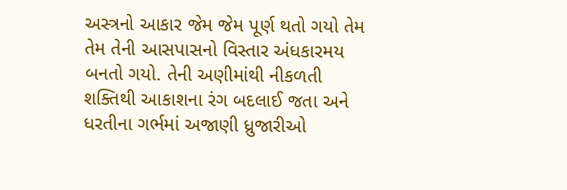અસ્ત્રનો આકાર જેમ જેમ પૂર્ણ થતો ગયો તેમ તેમ તેની આસપાસનો વિસ્તાર અંધકારમય બનતો ગયો. તેની અણીમાંથી નીકળતી શક્તિથી આકાશના રંગ બદલાઈ જતા અને ધરતીના ગર્ભમાં અજાણી ધ્રુજારીઓ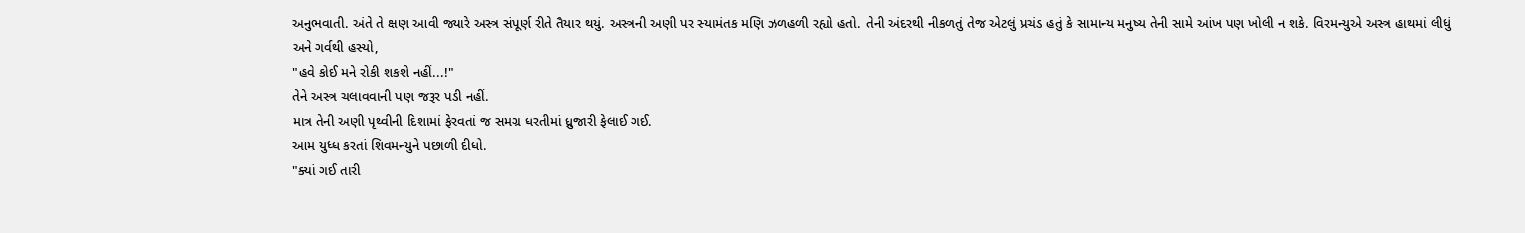અનુભવાતી. અંતે તે ક્ષણ આવી જ્યારે અસ્ત્ર સંપૂર્ણ રીતે તૈયાર થયું. અસ્ત્રની અણી પર સ્યામંતક મણિ ઝળહળી રહ્યો હતો. તેની અંદરથી નીકળતું તેજ એટલું પ્રચંડ હતું કે સામાન્ય મનુષ્ય તેની સામે આંખ પણ ખોલી ન શકે. વિરમન્યુએ અસ્ત્ર હાથમાં લીધું અને ગર્વથી હસ્યો,
"હવે કોઈ મને રોકી શકશે નહીં...!"
તેને અસ્ત્ર ચલાવવાની પણ જરૂર પડી નહીં.
માત્ર તેની અણી પૃથ્વીની દિશામાં ફેરવતાં જ સમગ્ર ધરતીમાં ધ્રુજારી ફેલાઈ ગઈ.
આમ યુધ્ધ કરતાં શિવમન્યુને પછાળી દીધો.
"ક્યાં ગઈ તારી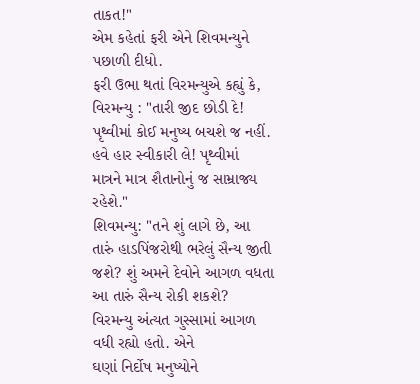તાકત!"
એમ કહેતાં ફરી એને શિવમન્યુને પછાળી દીધો.
ફરી ઉભા થતાં વિરમન્યુએ કહ્યું કે,
વિરમન્યુ : "તારી જીદ છોડી દે! પૃથ્વીમાં કોઈ મનુષ્ય બચશે જ નહીં. હવે હાર સ્વીકારી લે! પૃથ્વીમાં
માત્રને માત્ર શૈતાનોનું જ સામ્રાજ્ય રહેશે."
શિવમન્યુ: "તને શું લાગે છે, આ તારું હાડપિંજરોથી ભરેલું સૈન્ય જીતી જશે? શું અમને દેવોને આગળ વધતા આ તારું સૈન્ય રોકી શકશે?
વિરમન્યુ અંત્યત ગુસ્સામાં આગળ વધી રહ્યો હતો. એને
ઘણાં નિર્દોષ મનુષ્યોને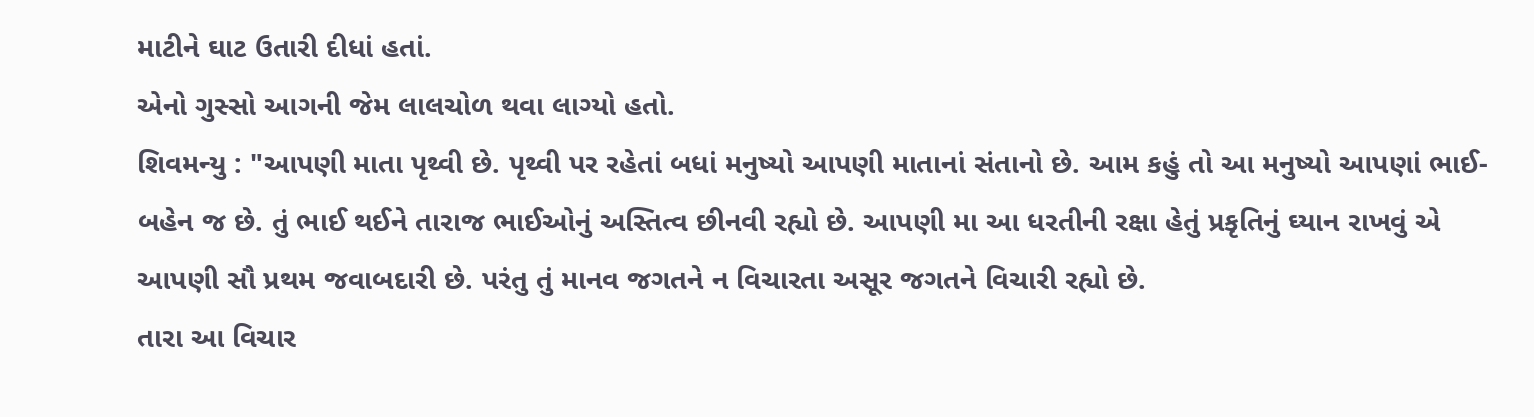માટીને ઘાટ ઉતારી દીધાં હતાં.
એનો ગુસ્સો આગની જેમ લાલચોળ થવા લાગ્યો હતો.
શિવમન્યુ : "આપણી માતા પૃથ્વી છે. પૃથ્વી પર રહેતાં બધાં મનુષ્યો આપણી માતાનાં સંતાનો છે. આમ કહું તો આ મનુષ્યો આપણાં ભાઈ-બહેન જ છે. તું ભાઈ થઈને તારાજ ભાઈઓનું અસ્તિત્વ છીનવી રહ્યો છે. આપણી મા આ ધરતીની રક્ષા હેતું પ્રકૃતિનું ઘ્યાન રાખવું એ આપણી સૌ પ્રથમ જવાબદારી છે. પરંતુ તું માનવ જગતને ન વિચારતા અસૂર જગતને વિચારી રહ્યો છે.
તારા આ વિચાર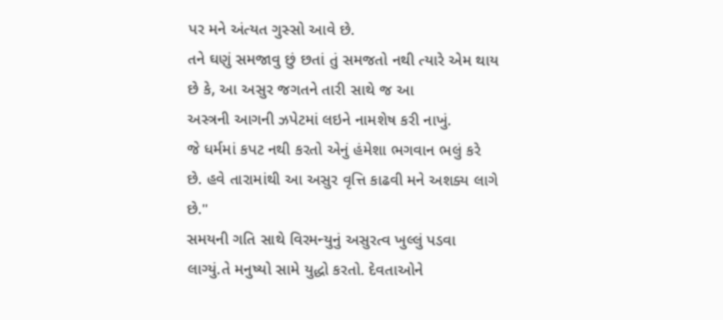પર મને અંત્યત ગુસ્સો આવે છે.
તને ઘણું સમજાવુ છું છતાં તું સમજતો નથી ત્યારે એમ થાય છે કે, આ અસુર જગતને તારી સાથે જ આ
અસ્ત્રની આગની ઝપેટમાં લઇને નામશેષ કરી નાખું.
જે ધર્મમાં કપટ નથી કરતો એનું હંમેશા ભગવાન ભલું કરે છે. હવે તારામાંથી આ અસુર વૃત્તિ કાઢવી મને અશક્ય લાગે છે."
સમયની ગતિ સાથે વિરમન્યુનું અસુરત્વ ખુલ્લું પડવા લાગ્યું.તે મનુષ્યો સામે યુદ્ધો કરતો. દેવતાઓને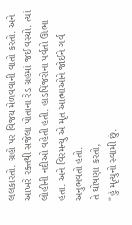લલકારતો. ગ્રહો પર વિજય મેળવવાની વાતો કરતો. અને આખરે રક્તથી સજેલા પોતાના રેડ ગ્રહમાં જઈ વસ્યો. ત્યાં લોહીની નદીઓ વહેતી હતી. હાડપિંજરોના પર્વતો ઊભા હતા. અને વિરમન્યુ એ મૃત આત્માઓને જોઈને ગર્વ અનુભવતો હતો.
તે ઘોષણા કરતો,
"હું મૃત્યુનો સ્વામી છું.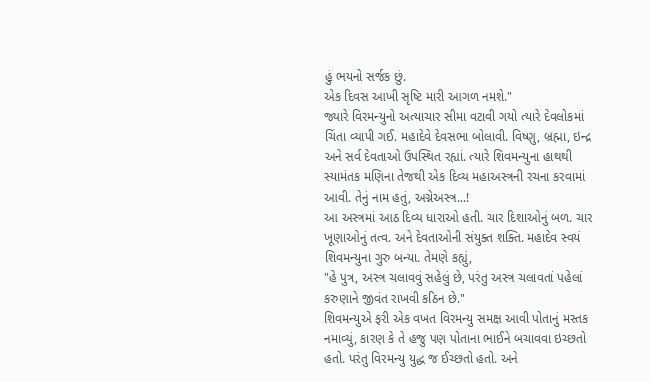હું ભયનો સર્જક છું.
એક દિવસ આખી સૃષ્ટિ મારી આગળ નમશે."
જ્યારે વિરમન્યુનો અત્યાચાર સીમા વટાવી ગયો ત્યારે દેવલોકમાં ચિંતા વ્યાપી ગઈ. મહાદેવે દેવસભા બોલાવી. વિષ્ણુ, બ્રહ્મા, ઇન્દ્ર અને સર્વ દેવતાઓ ઉપસ્થિત રહ્યાં. ત્યારે શિવમન્યુના હાથથી સ્યામંતક મણિના તેજથી એક દિવ્ય મહાઅસ્ત્રની રચના કરવામાં આવી. તેનું નામ હતું, અગ્નેઅસ્ત્ર...!
આ અસ્ત્રમાં આઠ દિવ્ય ધારાઓ હતી. ચાર દિશાઓનું બળ. ચાર ખૂણાઓનું તત્વ. અને દેવતાઓની સંયુક્ત શક્તિ. મહાદેવ સ્વયં શિવમન્યુના ગુરુ બન્યા. તેમણે કહ્યું,
"હે પુત્ર, અસ્ત્ર ચલાવવું સહેલું છે, પરંતુ અસ્ત્ર ચલાવતાં પહેલાં કરુણાને જીવંત રાખવી કઠિન છે."
શિવમન્યુએ ફરી એક વખત વિરમન્યુ સમક્ષ આવી પોતાનું મસ્તક નમાવ્યું, કારણ કે તે હજુ પણ પોતાના ભાઈને બચાવવા ઇચ્છતો હતો. પરંતુ વિરમન્યુ યુદ્ધ જ ઈચ્છતો હતો. અને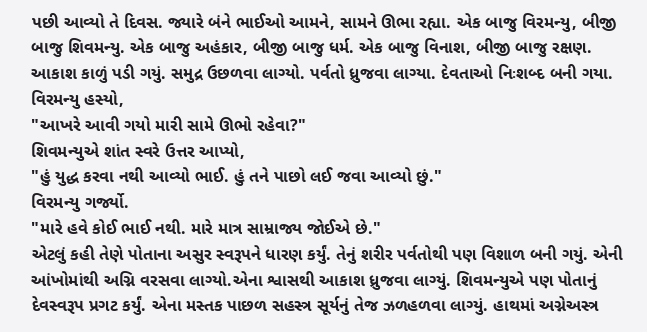પછી આવ્યો તે દિવસ. જ્યારે બંને ભાઈઓ આમને, સામને ઊભા રહ્યા. એક બાજુ વિરમન્યુ, બીજી બાજુ શિવમન્યુ. એક બાજુ અહંકાર, બીજી બાજુ ધર્મ. એક બાજુ વિનાશ, બીજી બાજુ રક્ષણ. આકાશ કાળું પડી ગયું. સમુદ્ર ઉછળવા લાગ્યો. પર્વતો ધ્રુજવા લાગ્યા. દેવતાઓ નિઃશબ્દ બની ગયા.
વિરમન્યુ હસ્યો,
"આખરે આવી ગયો મારી સામે ઊભો રહેવા?"
શિવમન્યુએ શાંત સ્વરે ઉત્તર આપ્યો,
"હું યુદ્ધ કરવા નથી આવ્યો ભાઈ. હું તને પાછો લઈ જવા આવ્યો છું."
વિરમન્યુ ગર્જ્યો.
"મારે હવે કોઈ ભાઈ નથી. મારે માત્ર સામ્રાજ્ય જોઈએ છે."
એટલું કહી તેણે પોતાના અસુર સ્વરૂપને ધારણ કર્યું. તેનું શરીર પર્વતોથી પણ વિશાળ બની ગયું. એની આંખોમાંથી અગ્નિ વરસવા લાગ્યો.એના શ્વાસથી આકાશ ધ્રુજવા લાગ્યું. શિવમન્યુએ પણ પોતાનું દેવસ્વરૂપ પ્રગટ કર્યું. એના મસ્તક પાછળ સહસ્ત્ર સૂર્યનું તેજ ઝળહળવા લાગ્યું. હાથમાં અગ્નેઅસ્ત્ર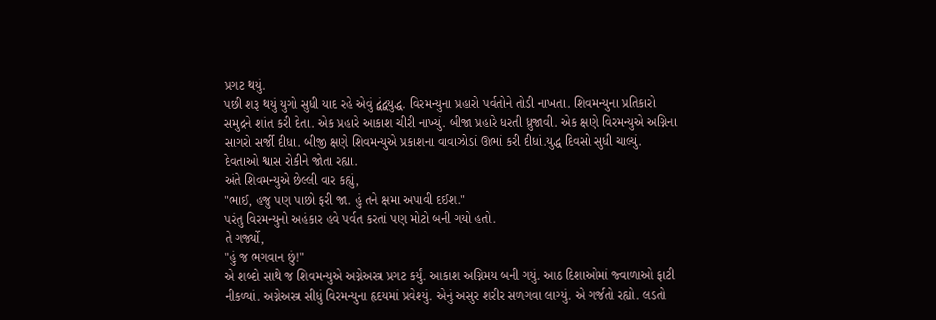પ્રગટ થયું.
પછી શરૂ થયું યુગો સુધી યાદ રહે એવું દ્વંદ્વયુદ્ધ. વિરમન્યુના પ્રહારો પર્વતોને તોડી નાખતા. શિવમન્યુના પ્રતિકારો સમુદ્રને શાંત કરી દેતા. એક પ્રહારે આકાશ ચીરી નાખ્યું. બીજા પ્રહારે ધરતી ધ્રુજાવી. એક ક્ષણે વિરમન્યુએ અગ્નિના સાગરો સર્જી દીધા. બીજી ક્ષણે શિવમન્યુએ પ્રકાશના વાવાઝોડાં ઊભાં કરી દીધાં.યુદ્ધ દિવસો સુધી ચાલ્યું. દેવતાઓ શ્વાસ રોકીને જોતા રહ્યા.
અંતે શિવમન્યુએ છેલ્લી વાર કહ્યું,
"ભાઈ, હજુ પણ પાછો ફરી જા. હું તને ક્ષમા અપાવી દઈશ."
પરંતુ વિરમન્યુનો અહંકાર હવે પર્વત કરતાં પણ મોટો બની ગયો હતો.
તે ગર્જ્યો,
"હું જ ભગવાન છું!"
એ શબ્દો સાથે જ શિવમન્યુએ અગ્નેઅસ્ત્ર પ્રગટ કર્યું. આકાશ અગ્નિમય બની ગયું. આઠ દિશાઓમાં જ્વાળાઓ ફાટી નીકળ્યાં. અગ્નેઅસ્ત્ર સીધું વિરમન્યુના હૃદયમાં પ્રવેશ્યું. એનું અસુર શરીર સળગવા લાગ્યું. એ ગર્જતો રહ્યો. લડતો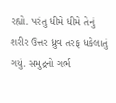રહ્યો. પરંતુ ધીમે ધીમે તેનું શરીર ઉત્તર ધ્રુવ તરફ ધકેલાતું ગયું. સમુદ્રનો ગર્ભ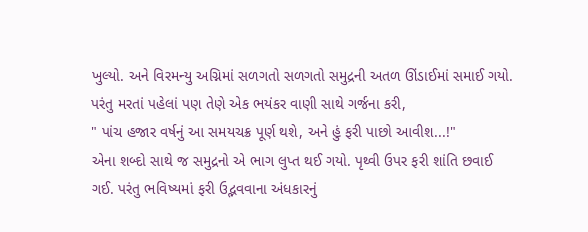ખુલ્યો. અને વિરમન્યુ અગ્નિમાં સળગતો સળગતો સમુદ્રની અતળ ઊંડાઈમાં સમાઈ ગયો. પરંતુ મરતાં પહેલાં પણ તેણે એક ભયંકર વાણી સાથે ગર્જના કરી,
" પાંચ હજાર વર્ષનું આ સમયચક્ર પૂર્ણ થશે, અને હું ફરી પાછો આવીશ...!"
એના શબ્દો સાથે જ સમુદ્રનો એ ભાગ લુપ્ત થઈ ગયો. પૃથ્વી ઉપર ફરી શાંતિ છવાઈ ગઈ. પરંતુ ભવિષ્યમાં ફરી ઉદ્ભવવાના અંધકારનું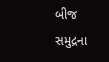બીજ સમુદ્રના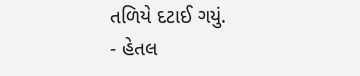તળિયે દટાઈ ગયું.
- હેતલ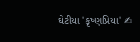ઘેટીયા 'કૃષ્ણપ્રિયા' ✍